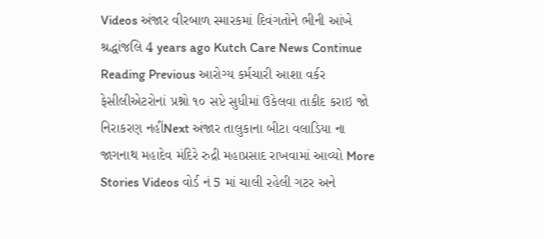Videos અંજાર વીરબાળ સ્મારકમાં દિવંગતોને ભીની આંખે શ્રદ્ધાંજલિ 4 years ago Kutch Care News Continue Reading Previous આરોગ્ય કર્મચારી આશા વર્કર ફેસીલીએટરોનાં પ્રશ્નો ૧૦ સપ્ટે સુધીમાં ઉકેલવા તાકીદ કરાઇ જો નિરાકરણ નહીંNext અંજાર તાલુકાના બીટા વલાડિયા ના જાગનાથ મહાદેવ મંદિરે રુદ્રી મહાપ્રસાદ રાખવામાં આવ્યો More Stories Videos વોર્ડ નં 5 માં ચાલી રહેલી ગટર અને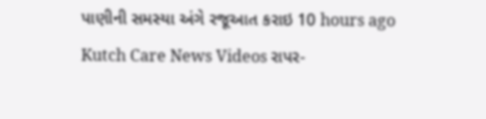પાણીની સમસ્યા અંગે રજૂઆત કરાઇ 10 hours ago Kutch Care News Videos રાપર-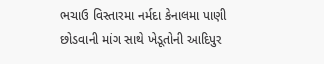ભચાઉ વિસ્તારમા નર્મદા કેનાલમા પાણી છોડવાની માંગ સાથે ખેડૂતોની આદિપુર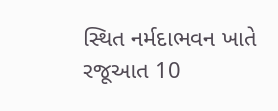સ્થિત નર્મદાભવન ખાતે રજૂઆત 10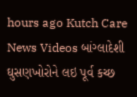hours ago Kutch Care News Videos બાંગ્લાદેશી ઘુસણખોરોને લઇ પૂર્વ કચ્છ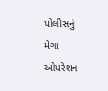પોલીસનું મેગા ઓપરેશન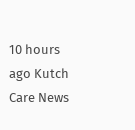10 hours ago Kutch Care News